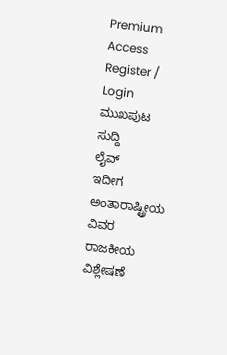Premium Access
Register / Login
ಮುಖಪುಟ
ಸುದ್ದಿ
ಲೈವ್
ಇದೀಗ
ಅಂತಾರಾಷ್ಟ್ರೀಯ
ವಿವರ
ರಾಜಕೀಯ
ವಿಶ್ಲೇಷಣೆ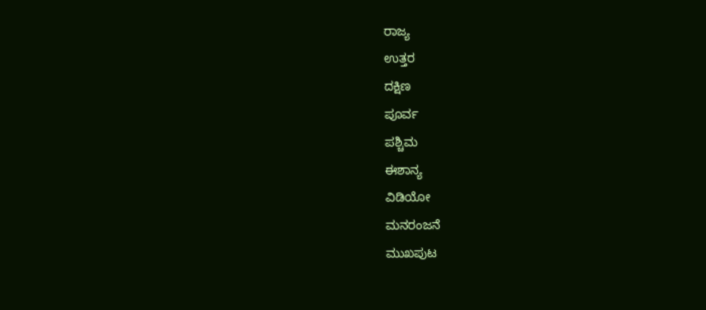ರಾಜ್ಯ
ಉತ್ತರ
ದಕ್ಷಿಣ
ಪೂರ್ವ
ಪಶ್ಚಿಮ
ಈಶಾನ್ಯ
ವಿಡಿಯೋ
ಮನರಂಜನೆ
ಮುಖಪುಟ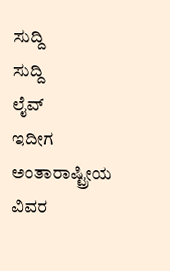ಸುದ್ದಿ
ಸುದ್ದಿ
ಲೈವ್
ಇದೀಗ
ಅಂತಾರಾಷ್ಟ್ರೀಯ
ವಿವರ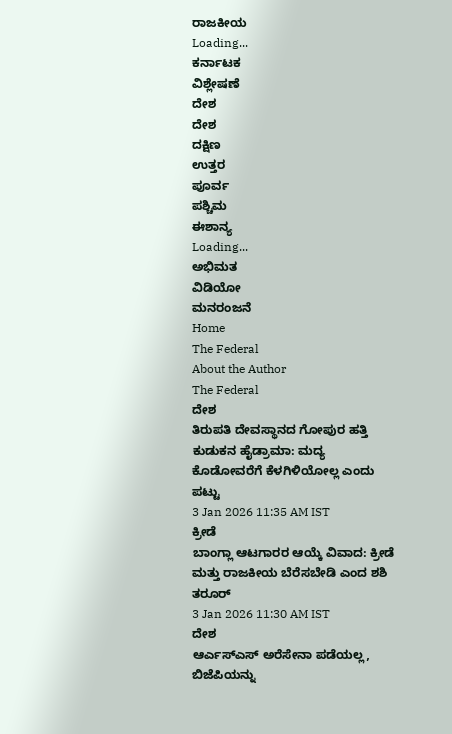ರಾಜಕೀಯ
Loading...
ಕರ್ನಾಟಕ
ವಿಶ್ಲೇಷಣೆ
ದೇಶ
ದೇಶ
ದಕ್ಷಿಣ
ಉತ್ತರ
ಪೂರ್ವ
ಪಶ್ಚಿಮ
ಈಶಾನ್ಯ
Loading...
ಅಭಿಮತ
ವಿಡಿಯೋ
ಮನರಂಜನೆ
Home
The Federal
About the Author
The Federal
ದೇಶ
ತಿರುಪತಿ ದೇವಸ್ಥಾನದ ಗೋಪುರ ಹತ್ತಿ ಕುಡುಕನ ಹೈಡ್ರಾಮಾ: ಮದ್ಯ ಕೊಡೋವರೆಗೆ ಕೆಳಗಿಳಿಯೋಲ್ಲ ಎಂದು ಪಟ್ಟು
3 Jan 2026 11:35 AM IST
ಕ್ರೀಡೆ
ಬಾಂಗ್ಲಾ ಆಟಗಾರರ ಆಯ್ಕೆ ವಿವಾದ: ಕ್ರೀಡೆ ಮತ್ತು ರಾಜಕೀಯ ಬೆರೆಸಬೇಡಿ ಎಂದ ಶಶಿ ತರೂರ್
3 Jan 2026 11:30 AM IST
ದೇಶ
ಆರ್ಎಸ್ಎಸ್ ಅರೆಸೇನಾ ಪಡೆಯಲ್ಲ, ಬಿಜೆಪಿಯನ್ನು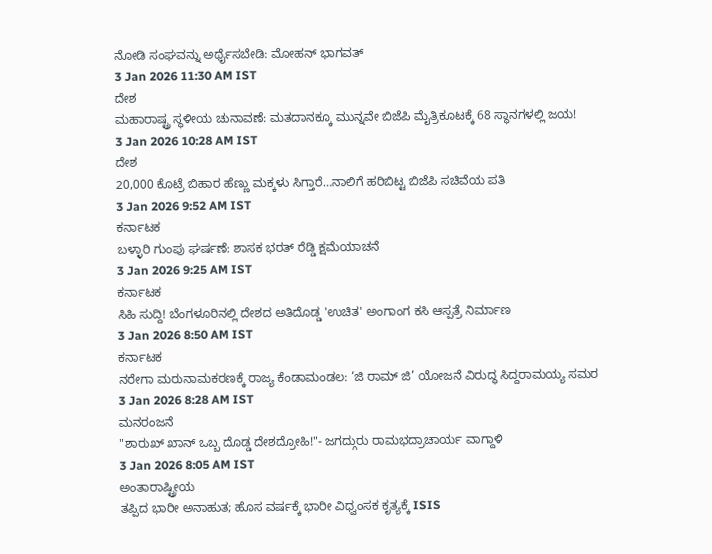ನೋಡಿ ಸಂಘವನ್ನು ಅರ್ಥೈಸಬೇಡಿ: ಮೋಹನ್ ಭಾಗವತ್
3 Jan 2026 11:30 AM IST
ದೇಶ
ಮಹಾರಾಷ್ಟ್ರ ಸ್ಥಳೀಯ ಚುನಾವಣೆ: ಮತದಾನಕ್ಕೂ ಮುನ್ನವೇ ಬಿಜೆಪಿ ಮೈತ್ರಿಕೂಟಕ್ಕೆ 68 ಸ್ಥಾನಗಳಲ್ಲಿ ಜಯ!
3 Jan 2026 10:28 AM IST
ದೇಶ
20,000 ಕೊಟ್ರೆ ಬಿಹಾರ ಹೆಣ್ಣು ಮಕ್ಕಳು ಸಿಗ್ತಾರೆ…ನಾಲಿಗೆ ಹರಿಬಿಟ್ಟ ಬಿಜೆಪಿ ಸಚಿವೆಯ ಪತಿ
3 Jan 2026 9:52 AM IST
ಕರ್ನಾಟಕ
ಬಳ್ಳಾರಿ ಗುಂಪು ಘರ್ಷಣೆ: ಶಾಸಕ ಭರತ್ ರೆಡ್ಡಿ ಕ್ಷಮೆಯಾಚನೆ
3 Jan 2026 9:25 AM IST
ಕರ್ನಾಟಕ
ಸಿಹಿ ಸುದ್ದಿ! ಬೆಂಗಳೂರಿನಲ್ಲಿ ದೇಶದ ಅತಿದೊಡ್ಡ 'ಉಚಿತ' ಅಂಗಾಂಗ ಕಸಿ ಆಸ್ಪತ್ರೆ ನಿರ್ಮಾಣ
3 Jan 2026 8:50 AM IST
ಕರ್ನಾಟಕ
ನರೇಗಾ ಮರುನಾಮಕರಣಕ್ಕೆ ರಾಜ್ಯ ಕೆಂಡಾಮಂಡಲ: ‘ಜಿ ರಾಮ್ ಜಿ’ ಯೋಜನೆ ವಿರುದ್ಧ ಸಿದ್ದರಾಮಯ್ಯ ಸಮರ
3 Jan 2026 8:28 AM IST
ಮನರಂಜನೆ
"ಶಾರುಖ್ ಖಾನ್ ಒಬ್ಬ ದೊಡ್ಡ ದೇಶದ್ರೋಹಿ!"- ಜಗದ್ಗುರು ರಾಮಭದ್ರಾಚಾರ್ಯ ವಾಗ್ದಾಳಿ
3 Jan 2026 8:05 AM IST
ಅಂತಾರಾಷ್ಟ್ರೀಯ
ತಪ್ಪಿದ ಭಾರೀ ಅನಾಹುತ; ಹೊಸ ವರ್ಷಕ್ಕೆ ಭಾರೀ ವಿಧ್ವಂಸಕ ಕೃತ್ಯಕ್ಕೆ ISIS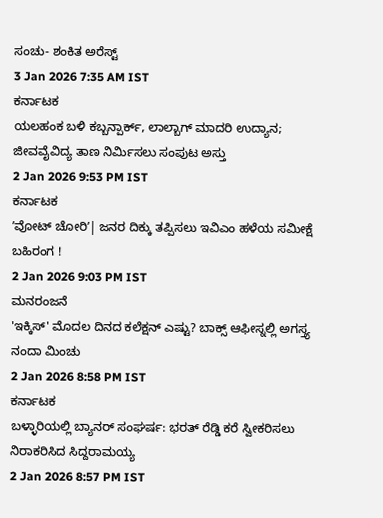ಸಂಚು- ಶಂಕಿತ ಅರೆಸ್ಟ್
3 Jan 2026 7:35 AM IST
ಕರ್ನಾಟಕ
ಯಲಹಂಕ ಬಳಿ ಕಬ್ಬನ್ಪಾರ್ಕ್, ಲಾಲ್ಬಾಗ್ ಮಾದರಿ ಉದ್ಯಾನ; ಜೀವವೈವಿದ್ಯ ತಾಣ ನಿರ್ಮಿಸಲು ಸಂಪುಟ ಅಸ್ತು
2 Jan 2026 9:53 PM IST
ಕರ್ನಾಟಕ
ʼವೋಟ್ ಚೋರಿʼ| ಜನರ ದಿಕ್ಕು ತಪ್ಪಿಸಲು ಇವಿಎಂ ಹಳೆಯ ಸಮೀಕ್ಷೆ ಬಹಿರಂಗ !
2 Jan 2026 9:03 PM IST
ಮನರಂಜನೆ
'ಇಕ್ಕಿಸ್' ಮೊದಲ ದಿನದ ಕಲೆಕ್ಷನ್ ಎಷ್ಟು? ಬಾಕ್ಸ್ ಆಫೀಸ್ನಲ್ಲಿ ಅಗಸ್ತ್ಯ ನಂದಾ ಮಿಂಚು
2 Jan 2026 8:58 PM IST
ಕರ್ನಾಟಕ
ಬಳ್ಳಾರಿಯಲ್ಲಿ ಬ್ಯಾನರ್ ಸಂಘರ್ಷ: ಭರತ್ ರೆಡ್ಡಿ ಕರೆ ಸ್ವೀಕರಿಸಲು ನಿರಾಕರಿಸಿದ ಸಿದ್ದರಾಮಯ್ಯ
2 Jan 2026 8:57 PM IST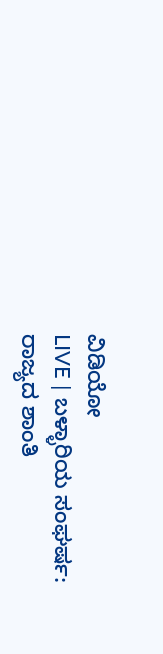ವಿಡಿಯೋ
LIVE | ಬಳ್ಳಾರಿಯ ಸಂಘರ್ಷ: ರಾಜ್ಯದ ಶಾಂತಿ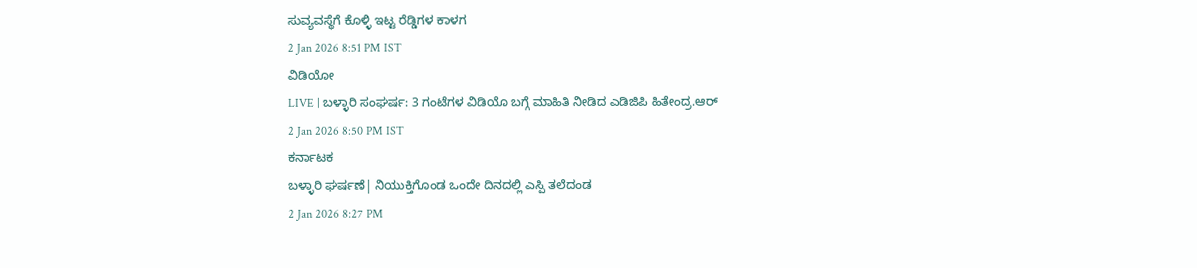ಸುವ್ಯವಸ್ಥೆಗೆ ಕೊಳ್ಳಿ ಇಟ್ಟ ರೆಡ್ಡಿಗಳ ಕಾಳಗ
2 Jan 2026 8:51 PM IST
ವಿಡಿಯೋ
LIVE | ಬಳ್ಳಾರಿ ಸಂಘರ್ಷ: 3 ಗಂಟೆಗಳ ವಿಡಿಯೊ ಬಗ್ಗೆ ಮಾಹಿತಿ ನೀಡಿದ ಎಡಿಜಿಪಿ ಹಿತೇಂದ್ರ.ಆರ್
2 Jan 2026 8:50 PM IST
ಕರ್ನಾಟಕ
ಬಳ್ಳಾರಿ ಘರ್ಷಣೆ| ನಿಯುಕ್ತಿಗೊಂಡ ಒಂದೇ ದಿನದಲ್ಲಿ ಎಸ್ಪಿ ತಲೆದಂಡ
2 Jan 2026 8:27 PM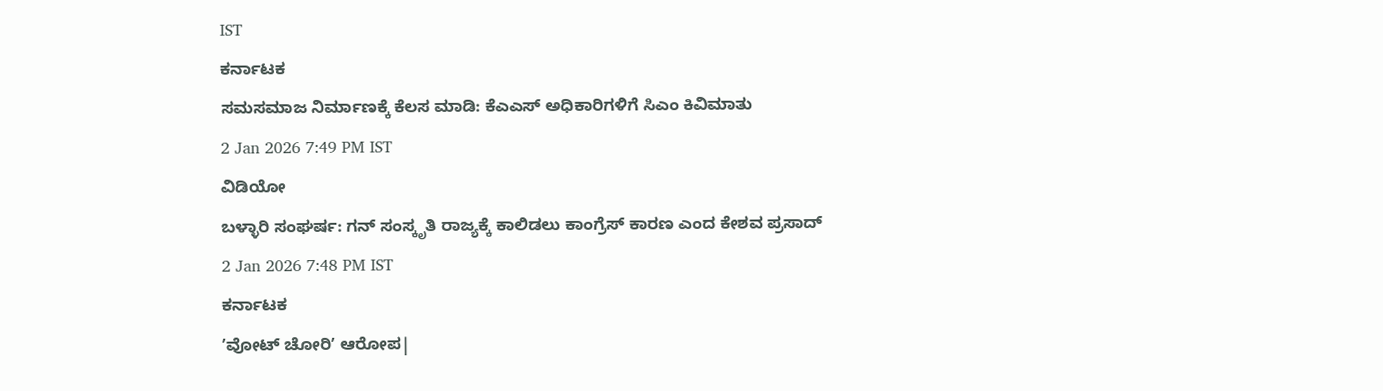IST
ಕರ್ನಾಟಕ
ಸಮಸಮಾಜ ನಿರ್ಮಾಣಕ್ಕೆ ಕೆಲಸ ಮಾಡಿ: ಕೆಎಎಸ್ ಅಧಿಕಾರಿಗಳಿಗೆ ಸಿಎಂ ಕಿವಿಮಾತು
2 Jan 2026 7:49 PM IST
ವಿಡಿಯೋ
ಬಳ್ಳಾರಿ ಸಂಘರ್ಷ: ಗನ್ ಸಂಸ್ಕೃತಿ ರಾಜ್ಯಕ್ಕೆ ಕಾಲಿಡಲು ಕಾಂಗ್ರೆಸ್ ಕಾರಣ ಎಂದ ಕೇಶವ ಪ್ರಸಾದ್
2 Jan 2026 7:48 PM IST
ಕರ್ನಾಟಕ
ʼವೋಟ್ ಚೋರಿʼ ಆರೋಪ|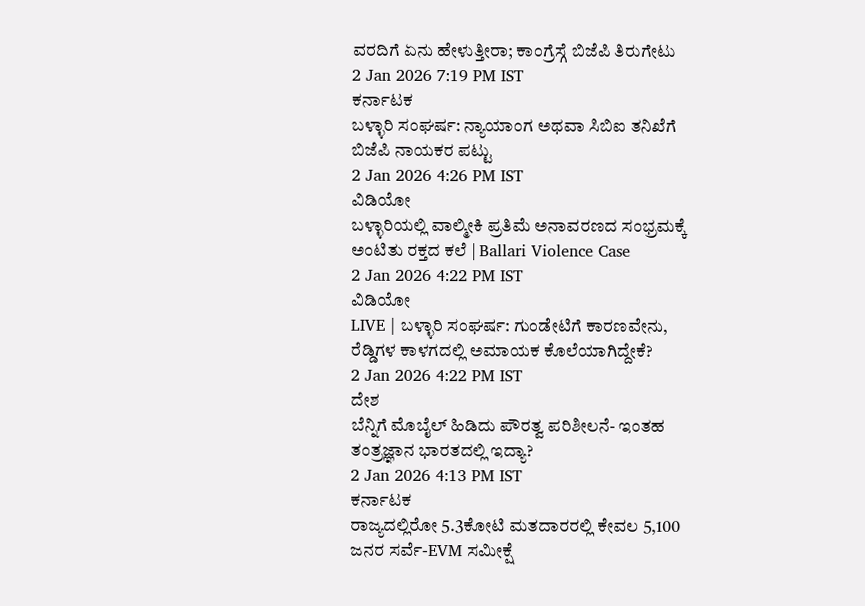ವರದಿಗೆ ಏನು ಹೇಳುತ್ತೀರಾ; ಕಾಂಗ್ರೆಸ್ಗೆ ಬಿಜೆಪಿ ತಿರುಗೇಟು
2 Jan 2026 7:19 PM IST
ಕರ್ನಾಟಕ
ಬಳ್ಳಾರಿ ಸಂಘರ್ಷ: ನ್ಯಾಯಾಂಗ ಅಥವಾ ಸಿಬಿಐ ತನಿಖೆಗೆ ಬಿಜೆಪಿ ನಾಯಕರ ಪಟ್ಟು
2 Jan 2026 4:26 PM IST
ವಿಡಿಯೋ
ಬಳ್ಳಾರಿಯಲ್ಲಿ ವಾಲ್ಮೀಕಿ ಪ್ರತಿಮೆ ಅನಾವರಣದ ಸಂಭ್ರಮಕ್ಕೆ ಅಂಟಿತು ರಕ್ತದ ಕಲೆ | Ballari Violence Case
2 Jan 2026 4:22 PM IST
ವಿಡಿಯೋ
LIVE | ಬಳ್ಳಾರಿ ಸಂಘರ್ಷ: ಗುಂಡೇಟಿಗೆ ಕಾರಣವೇನು, ರೆಡ್ಡಿಗಳ ಕಾಳಗದಲ್ಲಿ ಅಮಾಯಕ ಕೊಲೆಯಾಗಿದ್ದೇಕೆ?
2 Jan 2026 4:22 PM IST
ದೇಶ
ಬೆನ್ನಿಗೆ ಮೊಬೈಲ್ ಹಿಡಿದು ಪೌರತ್ವ ಪರಿಶೀಲನೆ- ಇಂತಹ ತಂತ್ರಜ್ಞಾನ ಭಾರತದಲ್ಲಿ ಇದ್ಯಾ?
2 Jan 2026 4:13 PM IST
ಕರ್ನಾಟಕ
ರಾಜ್ಯದಲ್ಲಿರೋ 5.3ಕೋಟಿ ಮತದಾರರಲ್ಲಿ ಕೇವಲ 5,100 ಜನರ ಸರ್ವೆ-EVM ಸಮೀಕ್ಷೆ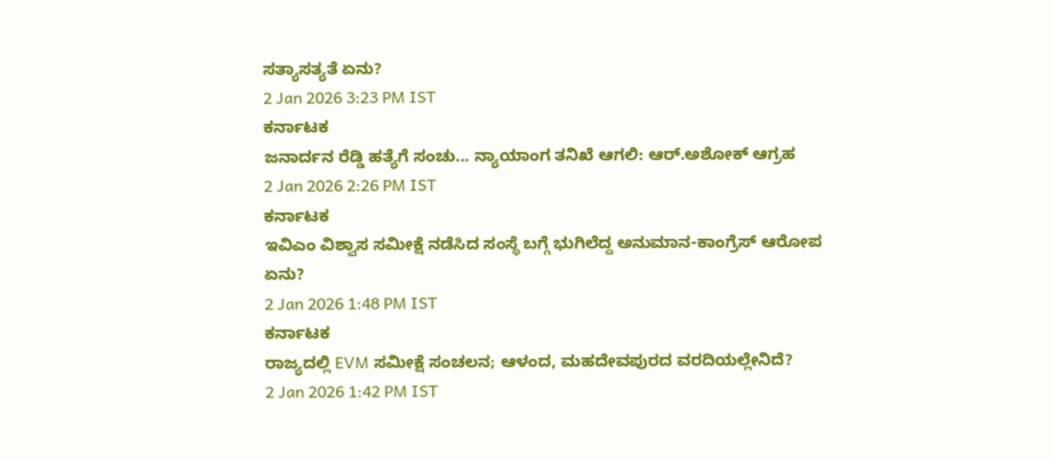ಸತ್ಯಾಸತ್ಯತೆ ಏನು?
2 Jan 2026 3:23 PM IST
ಕರ್ನಾಟಕ
ಜನಾರ್ದನ ರೆಡ್ಡಿ ಹತ್ಯೆಗೆ ಸಂಚು... ನ್ಯಾಯಾಂಗ ತನಿಖೆ ಆಗಲಿ: ಆರ್.ಅಶೋಕ್ ಆಗ್ರಹ
2 Jan 2026 2:26 PM IST
ಕರ್ನಾಟಕ
ಇವಿಎಂ ವಿಶ್ವಾಸ ಸಮೀಕ್ಷೆ ನಡೆಸಿದ ಸಂಸ್ಥೆ ಬಗ್ಗೆ ಭುಗಿಲೆದ್ದ ಅನುಮಾನ-ಕಾಂಗ್ರೆಸ್ ಆರೋಪ ಏನು?
2 Jan 2026 1:48 PM IST
ಕರ್ನಾಟಕ
ರಾಜ್ಯದಲ್ಲಿ EVM ಸಮೀಕ್ಷೆ ಸಂಚಲನ; ಆಳಂದ, ಮಹದೇವಪುರದ ವರದಿಯಲ್ಲೇನಿದೆ?
2 Jan 2026 1:42 PM IST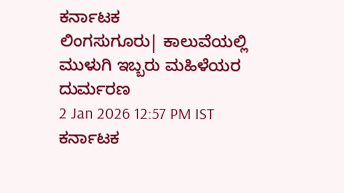ಕರ್ನಾಟಕ
ಲಿಂಗಸುಗೂರು| ಕಾಲುವೆಯಲ್ಲಿ ಮುಳುಗಿ ಇಬ್ಬರು ಮಹಿಳೆಯರ ದುರ್ಮರಣ
2 Jan 2026 12:57 PM IST
ಕರ್ನಾಟಕ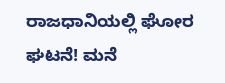ರಾಜಧಾನಿಯಲ್ಲಿ ಘೋರ ಘಟನೆ! ಮನೆ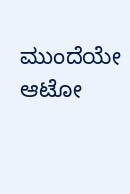ಮುಂದೆಯೇ ಆಟೋ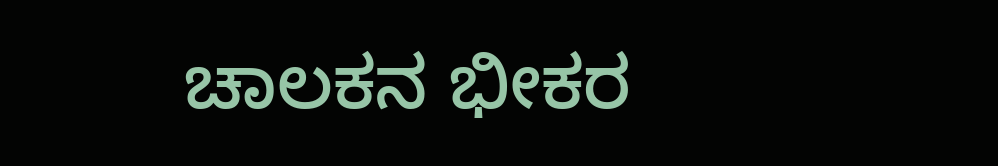ಚಾಲಕನ ಭೀಕರ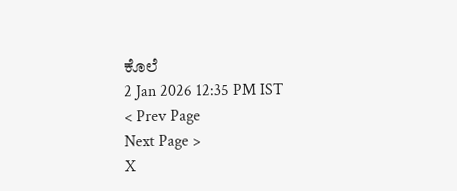ಕೊಲೆ
2 Jan 2026 12:35 PM IST
< Prev Page
Next Page >
X